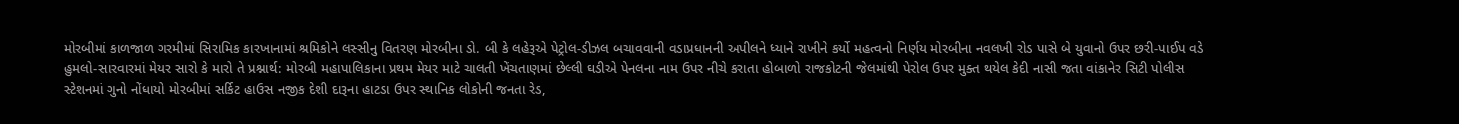મોરબીમાં કાળજાળ ગરમીમાં સિરામિક કારખાનામાં શ્રમિકોને લસ્સીનુ વિતરણ મોરબીના ડો. બી કે લહેરૂએ પેટ્રોલ-ડીઝલ બચાવવાની વડાપ્રધાનની અપીલને ધ્યાને રાખીને કર્યો મહત્વનો નિર્ણય મોરબીના નવલખી રોડ પાસે બે યુવાનો ઉપર છરી-પાઈપ વડે હુમલો-સારવારમાં મેયર સારો કે મારો તે પ્રશ્નાર્થ: મોરબી મહાપાલિકાના પ્રથમ મેયર માટે ચાલતી ખેંચતાણમાં છેલ્લી ઘડીએ પેનલના નામ ઉપર નીચે કરાતા હોબાળો રાજકોટની જેલમાંથી પેરોલ ઉપર મુક્ત થયેલ કેદી નાસી જતા વાંકાનેર સિટી પોલીસ સ્ટેશનમાં ગુનો નોંધાયો મોરબીમાં સર્કિટ હાઉસ નજીક દેશી દારૂના હાટડા ઉપર સ્થાનિક લોકોની જનતા રેડ,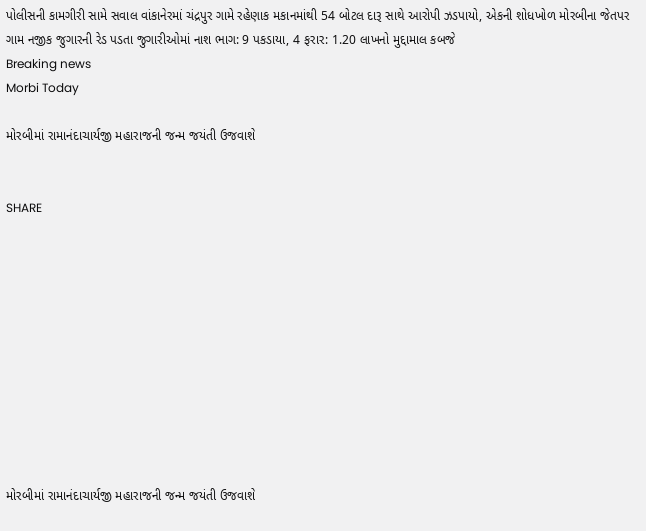પોલીસની કામગીરી સામે સવાલ વાંકાનેરમાં ચંદ્રપુર ગામે રહેણાક મકાનમાંથી 54 બોટલ દારૂ સાથે આરોપી ઝડપાયો, એકની શોધખોળ મોરબીના જેતપર ગામ નજીક જુગારની રેડ પડતા જુગારીઓમાં નાશ ભાગ: 9 પકડાયા, 4 ફરાર: 1.20 લાખનો મુદ્દામાલ કબજે
Breaking news
Morbi Today

મોરબીમાં રામાનંદાચાર્યજી મહારાજની જન્મ જયંતી ઉજવાશે


SHARE











મોરબીમાં રામાનંદાચાર્યજી મહારાજની જન્મ જયંતી ઉજવાશે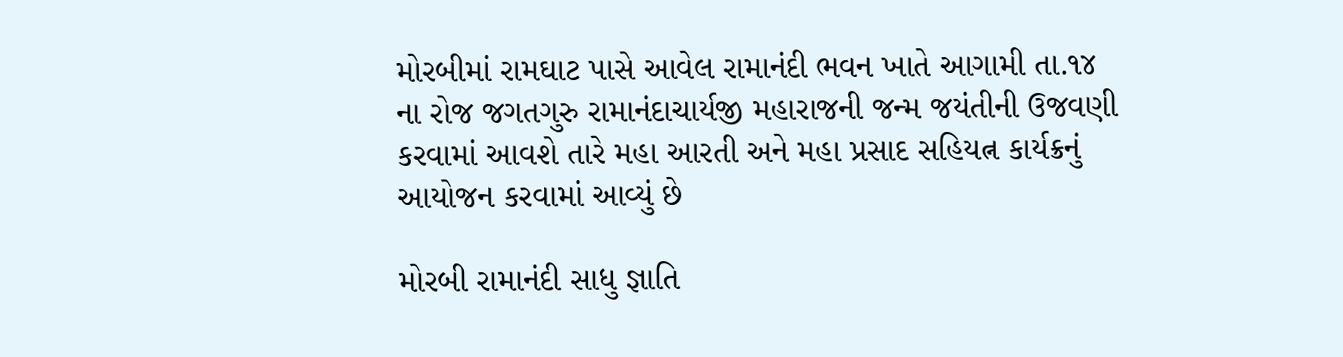મોરબીમાં રામઘાટ પાસે આવેલ રામાનંદી ભવન ખાતે આગામી તા.૧૪ ના રોજ જગતગુરુ રામાનંદાચાર્યજી મહારાજની જન્મ જયંતીની ઉજવણી કરવામાં આવશે તારે મહા આરતી અને મહા પ્રસાદ સહિયત્ન કાર્યક્રનું આયોજન કરવામાં આવ્યું છે

મોરબી રામાનંદી સાધુ જ્ઞાતિ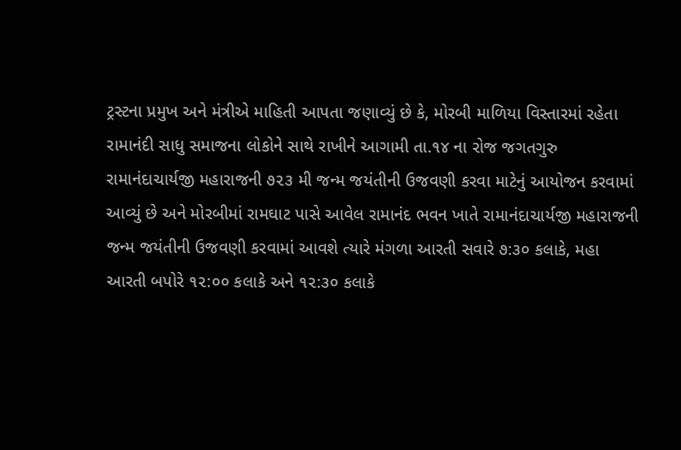ટ્રસ્ટના પ્રમુખ અને મંત્રીએ માહિતી આપતા જણાવ્યું છે કે, મોરબી માળિયા વિસ્તારમાં રહેતા રામાનંદી સાધુ સમાજના લોકોને સાથે રાખીને આગામી તા.૧૪ ના રોજ જગતગુરુ રામાનંદાચાર્યજી મહારાજની ૭૨૩ મી જન્મ જયંતીની ઉજવણી કરવા માટેનું આયોજન કરવામાં આવ્યું છે અને મોરબીમાં રામઘાટ પાસે આવેલ રામાનંદ ભવન ખાતે રામાનંદાચાર્યજી મહારાજની જન્મ જયંતીની ઉજવણી કરવામાં આવશે ત્યારે મંગળા આરતી સવારે ૭:૩૦ કલાકે, મહા આરતી બપોરે ૧૨:૦૦ કલાકે અને ૧૨:૩૦ કલાકે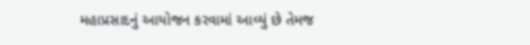મહાપ્રસાદનું આયોજન કરવામાં આવ્યું છે તેમજ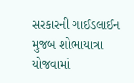સરકારની ગાઈડલાઈન મુજબ શોભાયાત્રા યોજવામાં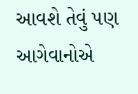આવશે તેવું પણ આગેવાનોએ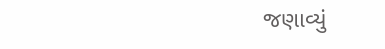જણાવ્યું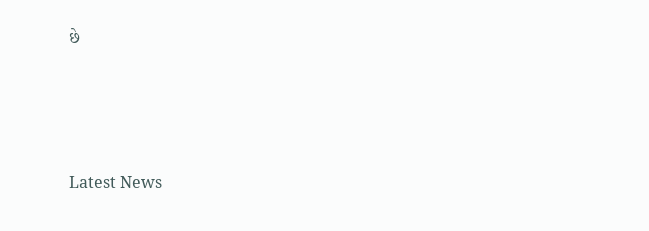છે






Latest News